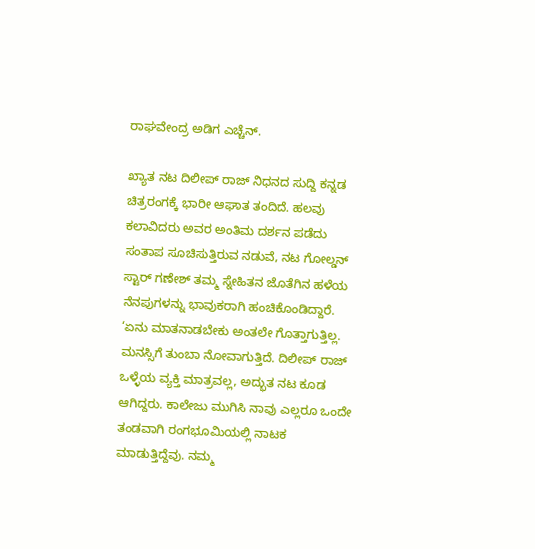ರಾಘವೇಂದ್ರ ಅಡಿಗ ಎಚ್ಚೆನ್.

ಖ್ಯಾತ ನಟ ದಿಲೀಪ್ ರಾಜ್ ನಿಧನದ ಸುದ್ದಿ ಕನ್ನಡ ಚಿತ್ರರಂಗಕ್ಕೆ ಭಾರೀ ಆಘಾತ ತಂದಿದೆ. ಹಲವು ಕಲಾವಿದರು ಅವರ ಅಂತಿಮ ದರ್ಶನ ಪಡೆದು ಸಂತಾಪ ಸೂಚಿಸುತ್ತಿರುವ ನಡುವೆ, ನಟ ಗೋಲ್ಡನ್ ಸ್ಟಾರ್ ಗಣೇಶ್ ತಮ್ಮ ಸ್ನೇಹಿತನ ಜೊತೆಗಿನ ಹಳೆಯ ನೆನಪುಗಳನ್ನು ಭಾವುಕರಾಗಿ ಹಂಚಿಕೊಂಡಿದ್ದಾರೆ.
‘ಏನು ಮಾತನಾಡಬೇಕು ಅಂತಲೇ ಗೊತ್ತಾಗುತ್ತಿಲ್ಲ. ಮನಸ್ಸಿಗೆ ತುಂಬಾ ನೋವಾಗುತ್ತಿದೆ. ದಿಲೀಪ್ ರಾಜ್ ಒಳ್ಳೆಯ ವ್ಯಕ್ತಿ ಮಾತ್ರವಲ್ಲ, ಅದ್ಭುತ ನಟ ಕೂಡ ಆಗಿದ್ದರು. ಕಾಲೇಜು ಮುಗಿಸಿ ನಾವು ಎಲ್ಲರೂ ಒಂದೇ ತಂಡವಾಗಿ ರಂಗಭೂಮಿಯಲ್ಲಿ ನಾಟಕ ಮಾಡುತ್ತಿದ್ದೆವು. ನಮ್ಮ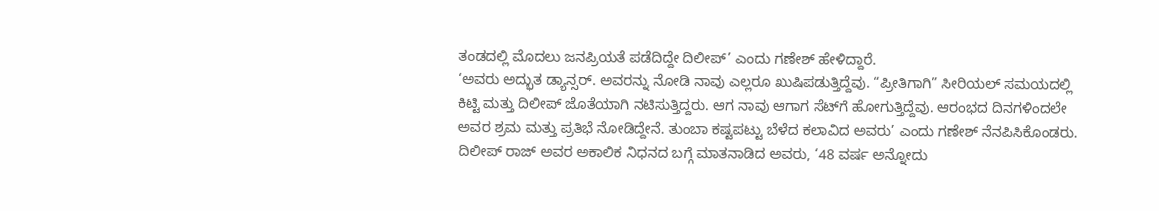ತಂಡದಲ್ಲಿ ಮೊದಲು ಜನಪ್ರಿಯತೆ ಪಡೆದಿದ್ದೇ ದಿಲೀಪ್’ ಎಂದು ಗಣೇಶ್ ಹೇಳಿದ್ದಾರೆ.
‘ಅವರು ಅದ್ಭುತ ಡ್ಯಾನ್ಸರ್. ಅವರನ್ನು ನೋಡಿ ನಾವು ಎಲ್ಲರೂ ಖುಷಿಪಡುತ್ತಿದ್ದೆವು. “ಪ್ರೀತಿಗಾಗಿ” ಸೀರಿಯಲ್ ಸಮಯದಲ್ಲಿ ಕಿಟ್ಟಿ ಮತ್ತು ದಿಲೀಪ್ ಜೊತೆಯಾಗಿ ನಟಿಸುತ್ತಿದ್ದರು. ಆಗ ನಾವು ಆಗಾಗ ಸೆಟ್‌ಗೆ ಹೋಗುತ್ತಿದ್ದೆವು. ಆರಂಭದ ದಿನಗಳಿಂದಲೇ ಅವರ ಶ್ರಮ ಮತ್ತು ಪ್ರತಿಭೆ ನೋಡಿದ್ದೇನೆ. ತುಂಬಾ ಕಷ್ಟಪಟ್ಟು ಬೆಳೆದ ಕಲಾವಿದ ಅವರು’ ಎಂದು ಗಣೇಶ್ ನೆನಪಿಸಿಕೊಂಡರು.
ದಿಲೀಪ್ ರಾಜ್ ಅವರ ಅಕಾಲಿಕ ನಿಧನದ ಬಗ್ಗೆ ಮಾತನಾಡಿದ ಅವರು, ‘48 ವರ್ಷ ಅನ್ನೋದು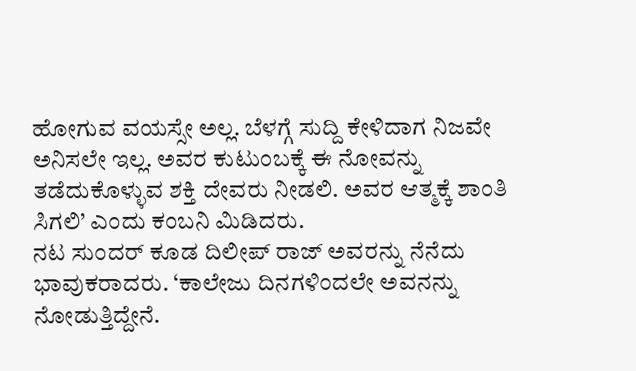ಹೋಗುವ ವಯಸ್ಸೇ ಅಲ್ಲ. ಬೆಳಗ್ಗೆ ಸುದ್ದಿ ಕೇಳಿದಾಗ ನಿಜವೇ ಅನಿಸಲೇ ಇಲ್ಲ. ಅವರ ಕುಟುಂಬಕ್ಕೆ ಈ ನೋವನ್ನು ತಡೆದುಕೊಳ್ಳುವ ಶಕ್ತಿ ದೇವರು ನೀಡಲಿ. ಅವರ ಆತ್ಮಕ್ಕೆ ಶಾಂತಿ ಸಿಗಲಿ’ ಎಂದು ಕಂಬನಿ ಮಿಡಿದರು.
ನಟ ಸುಂದರ್ ಕೂಡ ದಿಲೀಪ್ ರಾಜ್ ಅವರನ್ನು ನೆನೆದು ಭಾವುಕರಾದರು. ‘ಕಾಲೇಜು ದಿನಗಳಿಂದಲೇ ಅವನನ್ನು ನೋಡುತ್ತಿದ್ದೇನೆ.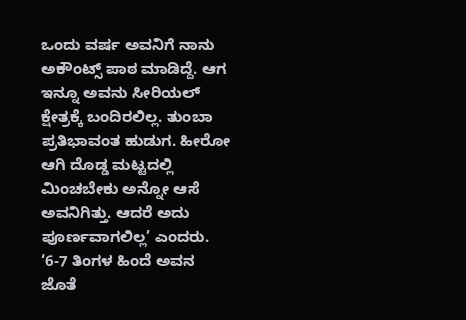ಒಂದು ವರ್ಷ ಅವನಿಗೆ ನಾನು ಅಕೌಂಟ್ಸ್ ಪಾಠ ಮಾಡಿದ್ದೆ. ಆಗ ಇನ್ನೂ ಅವನು ಸೀರಿಯಲ್ ಕ್ಷೇತ್ರಕ್ಕೆ ಬಂದಿರಲಿಲ್ಲ. ತುಂಬಾ ಪ್ರತಿಭಾವಂತ ಹುಡುಗ. ಹೀರೋ ಆಗಿ ದೊಡ್ಡ ಮಟ್ಟದಲ್ಲಿ ಮಿಂಚಬೇಕು ಅನ್ನೋ ಆಸೆ ಅವನಿಗಿತ್ತು. ಆದರೆ ಅದು ಪೂರ್ಣವಾಗಲಿಲ್ಲ’ ಎಂದರು.
‘6-7 ತಿಂಗಳ ಹಿಂದೆ ಅವನ ಜೊತೆ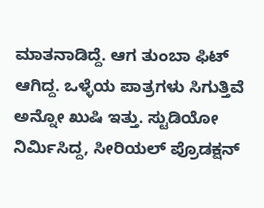ಮಾತನಾಡಿದ್ದೆ. ಆಗ ತುಂಬಾ ಫಿಟ್ ಆಗಿದ್ದ. ಒಳ್ಳೆಯ ಪಾತ್ರಗಳು ಸಿಗುತ್ತಿವೆ ಅನ್ನೋ ಖುಷಿ ಇತ್ತು. ಸ್ಟುಡಿಯೋ ನಿರ್ಮಿಸಿದ್ದ, ಸೀರಿಯಲ್ ಪ್ರೊಡಕ್ಷನ್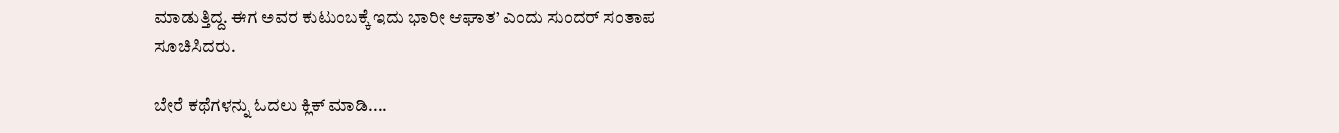ಮಾಡುತ್ತಿದ್ದ. ಈಗ ಅವರ ಕುಟುಂಬಕ್ಕೆ ಇದು ಭಾರೀ ಆಘಾತ’ ಎಂದು ಸುಂದರ್ ಸಂತಾಪ ಸೂಚಿಸಿದರು.

ಬೇರೆ ಕಥೆಗಳನ್ನು ಓದಲು ಕ್ಲಿಕ್ ಮಾಡಿ....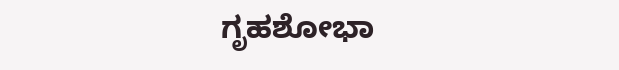ಗೃಹಶೋಭಾ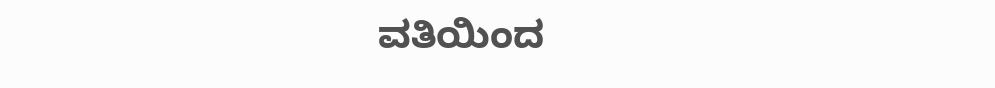ವತಿಯಿಂದ